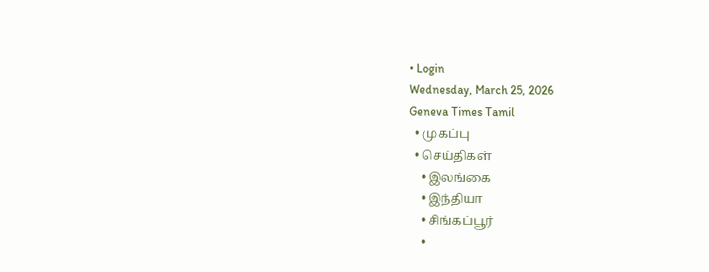• Login
Wednesday, March 25, 2026
Geneva Times Tamil
  • முகப்பு
  • செய்திகள்
    • இலங்கை
    • இந்தியா
    • சிங்கப்பூர்
    •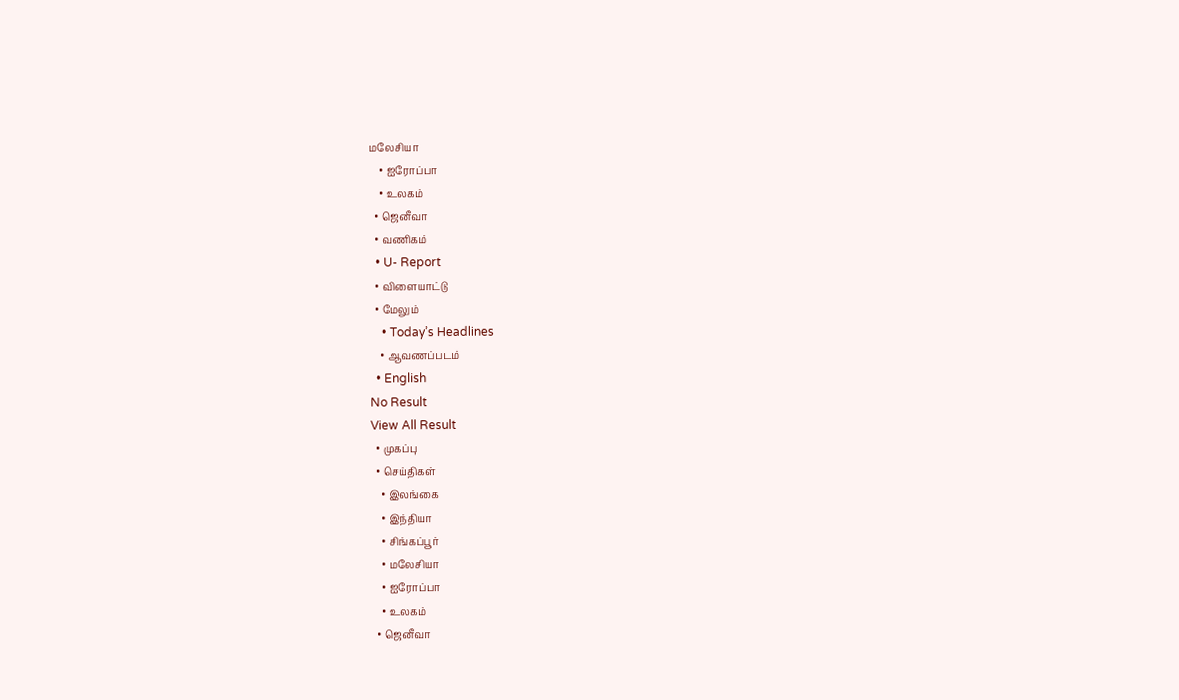மலேசியா
    • ஐரோப்பா
    • உலகம்
  • ஜெனீவா
  • வணிகம்
  • U- Report
  • விளையாட்டு
  • மேலும்
    • Today’s Headlines
    • ஆவணப்படம்
  • English
No Result
View All Result
  • முகப்பு
  • செய்திகள்
    • இலங்கை
    • இந்தியா
    • சிங்கப்பூர்
    • மலேசியா
    • ஐரோப்பா
    • உலகம்
  • ஜெனீவா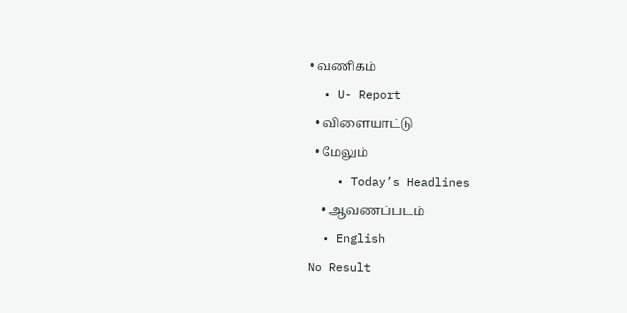• வணிகம்
  • U- Report
  • விளையாட்டு
  • மேலும்
    • Today’s Headlines
    • ஆவணப்படம்
  • English
No Result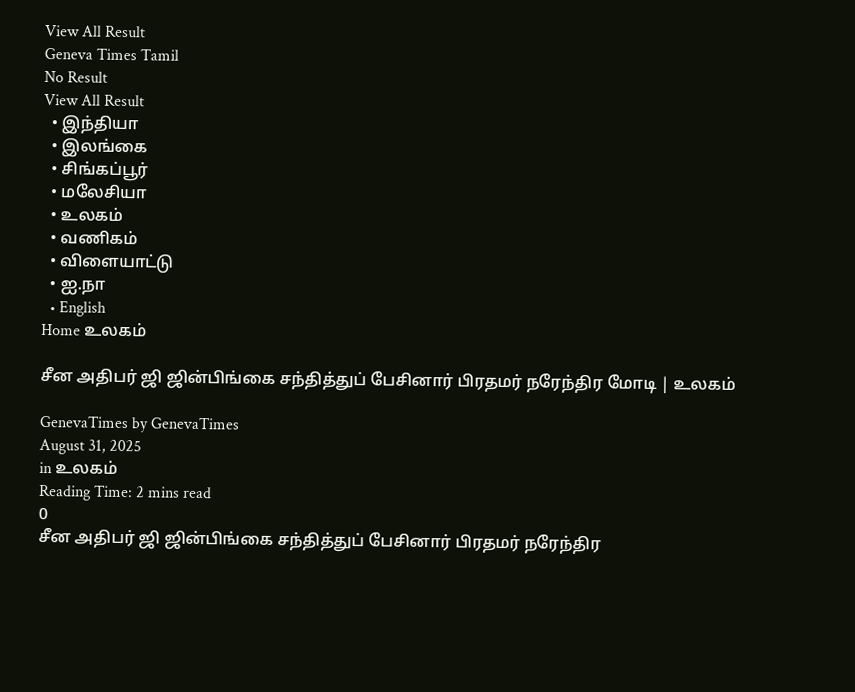View All Result
Geneva Times Tamil
No Result
View All Result
  • இந்தியா
  • இலங்கை
  • சிங்கப்பூர்
  • மலேசியா
  • உலகம்
  • வணிகம்
  • விளையாட்டு
  • ஐ.நா
  • English
Home உலகம்

சீன அதிபர் ஜி ஜின்பிங்கை சந்தித்துப் பேசினார் பிரதமர் நரேந்திர மோடி | உலகம்

GenevaTimes by GenevaTimes
August 31, 2025
in உலகம்
Reading Time: 2 mins read
0
சீன அதிபர் ஜி ஜின்பிங்கை சந்தித்துப் பேசினார் பிரதமர் நரேந்திர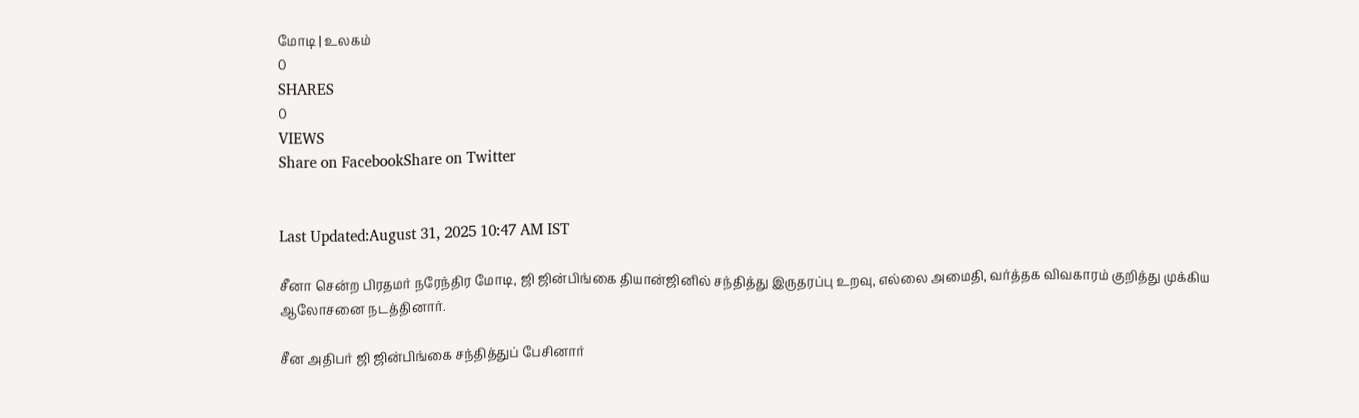மோடி | உலகம்
0
SHARES
0
VIEWS
Share on FacebookShare on Twitter


Last Updated:August 31, 2025 10:47 AM IST

சீனா சென்ற பிரதமர் நரேந்திர மோடி, ஜி ஜின்பிங்கை தியான்ஜினில் சந்தித்து இருதரப்பு உறவு, எல்லை அமைதி, வர்த்தக விவகாரம் குறித்து முக்கிய ஆலோசனை நடத்தினார்.

சீன அதிபர் ஜி ஜின்பிங்கை சந்தித்துப் பேசினார்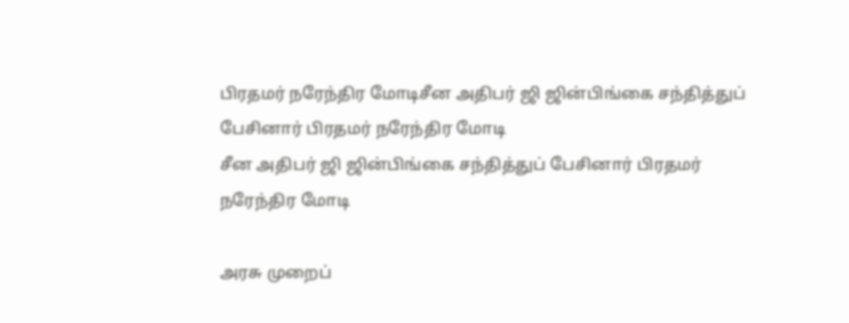பிரதமர் நரேந்திர மோடிசீன அதிபர் ஜி ஜின்பிங்கை சந்தித்துப் பேசினார் பிரதமர் நரேந்திர மோடி
சீன அதிபர் ஜி ஜின்பிங்கை சந்தித்துப் பேசினார் பிரதமர் நரேந்திர மோடி

அரசு முறைப்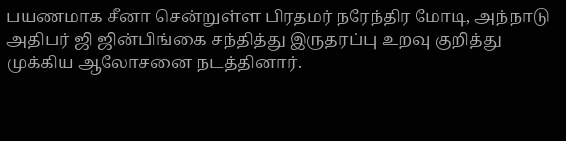பயணமாக சீனா சென்றுள்ள பிரதமர் நரேந்திர மோடி, அந்நாடு அதிபர் ஜி ஜின்பிங்கை சந்தித்து இருதரப்பு உறவு குறித்து முக்கிய ஆலோசனை நடத்தினார்.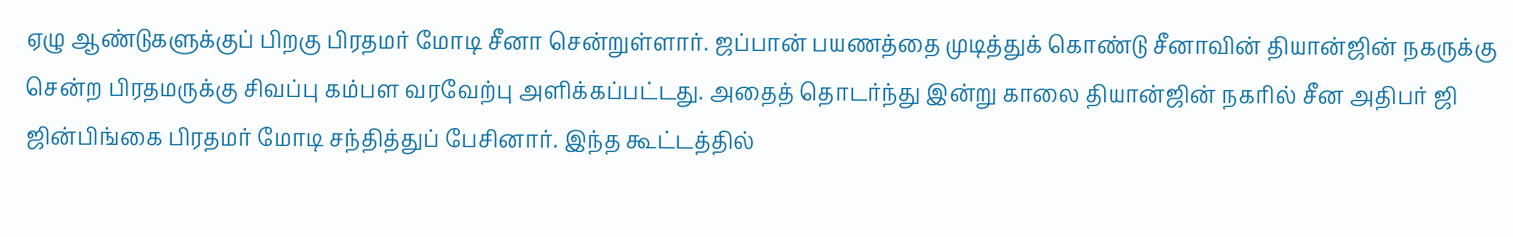ஏழு ஆண்டுகளுக்குப் பிறகு பிரதமர் மோடி சீனா சென்றுள்ளார். ஜப்பான் பயணத்தை முடித்துக் கொண்டு சீனாவின் தியான்ஜின் நகருக்கு சென்ற பிரதமருக்கு சிவப்பு கம்பள வரவேற்பு அளிக்கப்பட்டது. அதைத் தொடர்ந்து இன்று காலை தியான்ஜின் நகரில் சீன அதிபர் ஜி ஜின்பிங்கை பிரதமர் மோடி சந்தித்துப் பேசினார். இந்த கூட்டத்தில்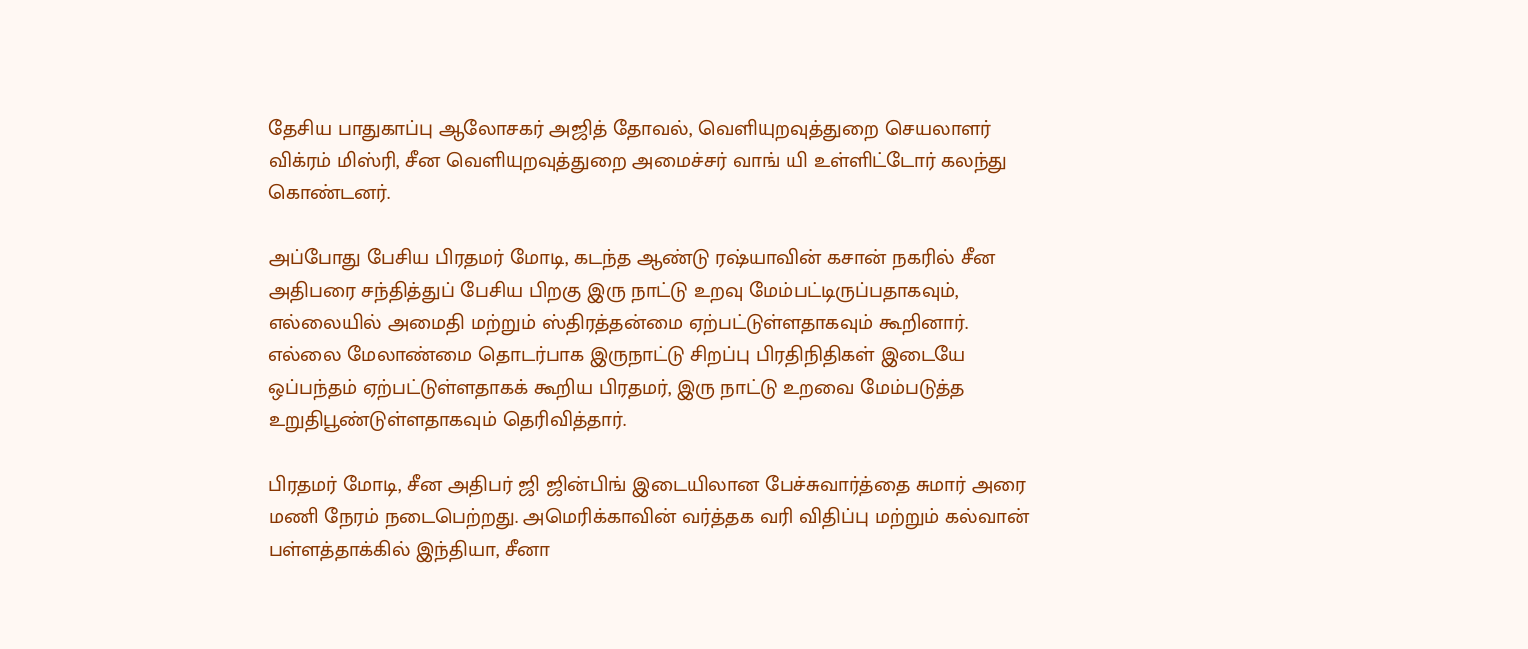தேசிய பாதுகாப்பு ஆலோசகர் அஜித் தோவல், வெளியுறவுத்துறை செயலாளர் விக்ரம் மிஸ்ரி, சீன வெளியுறவுத்துறை அமைச்சர் வாங் யி உள்ளிட்டோர் கலந்து கொண்டனர்.

அப்போது பேசிய பிரதமர் மோடி, கடந்த ஆண்டு ரஷ்யாவின் கசான் நகரில் சீன அதிபரை சந்தித்துப் பேசிய பிறகு இரு நாட்டு உறவு மேம்பட்டிருப்பதாகவும், எல்லையில் அமைதி மற்றும் ஸ்திரத்தன்மை ஏற்பட்டுள்ளதாகவும் கூறினார். எல்லை மேலாண்மை தொடர்பாக இருநாட்டு சிறப்பு பிரதிநிதிகள் இடையே ஒப்பந்தம் ஏற்பட்டுள்ளதாகக் கூறிய பிரதமர், இரு நாட்டு உறவை மேம்படுத்த உறுதிபூண்டுள்ளதாகவும் தெரிவித்தார்.

பிரதமர் மோடி, சீன அதிபர் ஜி ஜின்பிங் இடையிலான பேச்சுவார்த்தை சுமார் அரை மணி நேரம் நடைபெற்றது. அமெரிக்காவின் வர்த்தக வரி விதிப்பு மற்றும் கல்வான் பள்ளத்தாக்கில் இந்தியா, சீனா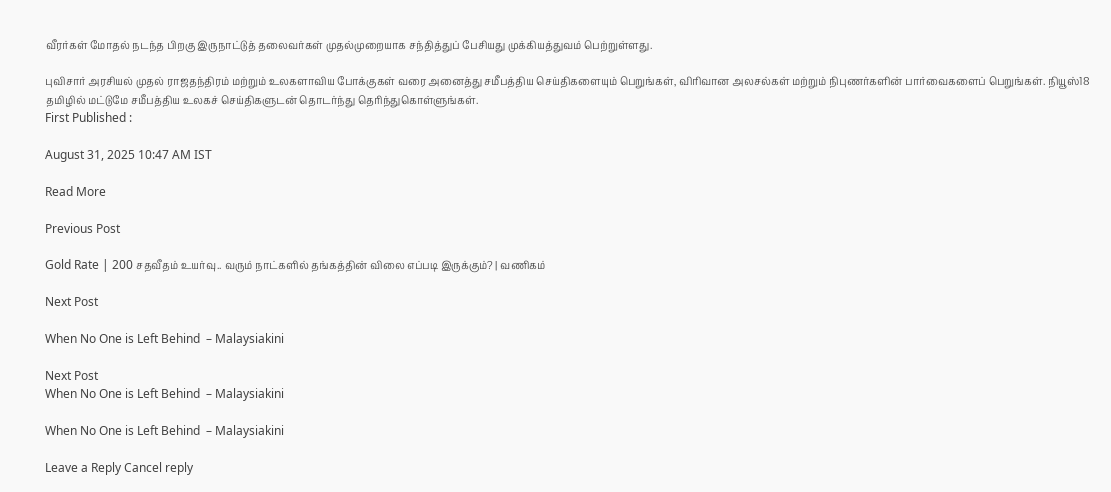வீரர்கள் மோதல் நடந்த பிறகு இருநாட்டுத் தலைவர்கள் முதல்முறையாக சந்தித்துப் பேசியது முக்கியத்துவம் பெற்றுள்ளது.

புவிசார் அரசியல் முதல் ராஜதந்திரம் மற்றும் உலகளாவிய போக்குகள் வரை அனைத்து சமீபத்திய செய்திகளையும் பெறுங்கள், விரிவான அலசல்கள் மற்றும் நிபுணர்களின் பார்வைகளைப் பெறுங்கள். நியூஸ்18 தமிழில் மட்டுமே சமீபத்திய உலகச் செய்திகளுடன் தொடர்ந்து தெரிந்துகொள்ளுங்கள்.
First Published :

August 31, 2025 10:47 AM IST

Read More

Previous Post

Gold Rate | 200 சதவீதம் உயர்வு.. வரும் நாட்களில் தங்கத்தின் விலை எப்படி இருக்கும்? | வணிகம்

Next Post

When No One is Left Behind  – Malaysiakini

Next Post
When No One is Left Behind  – Malaysiakini

When No One is Left Behind  – Malaysiakini

Leave a Reply Cancel reply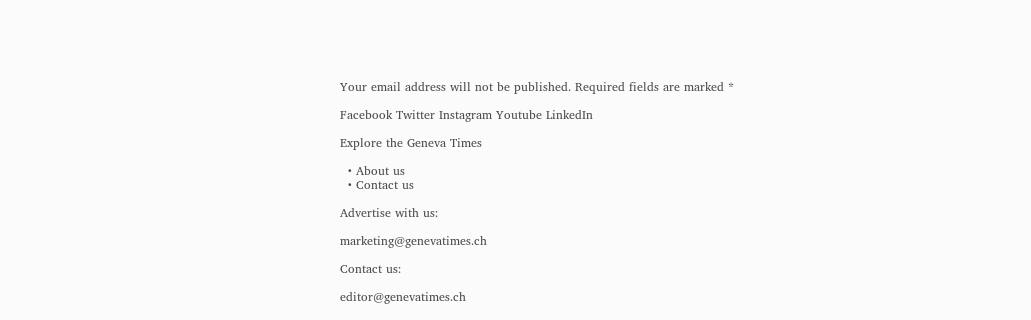Your email address will not be published. Required fields are marked *

Facebook Twitter Instagram Youtube LinkedIn

Explore the Geneva Times

  • About us
  • Contact us

Advertise with us:

marketing@genevatimes.ch

Contact us:

editor@genevatimes.ch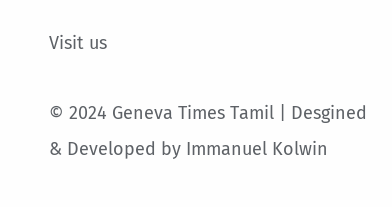Visit us

© 2024 Geneva Times Tamil | Desgined & Developed by Immanuel Kolwin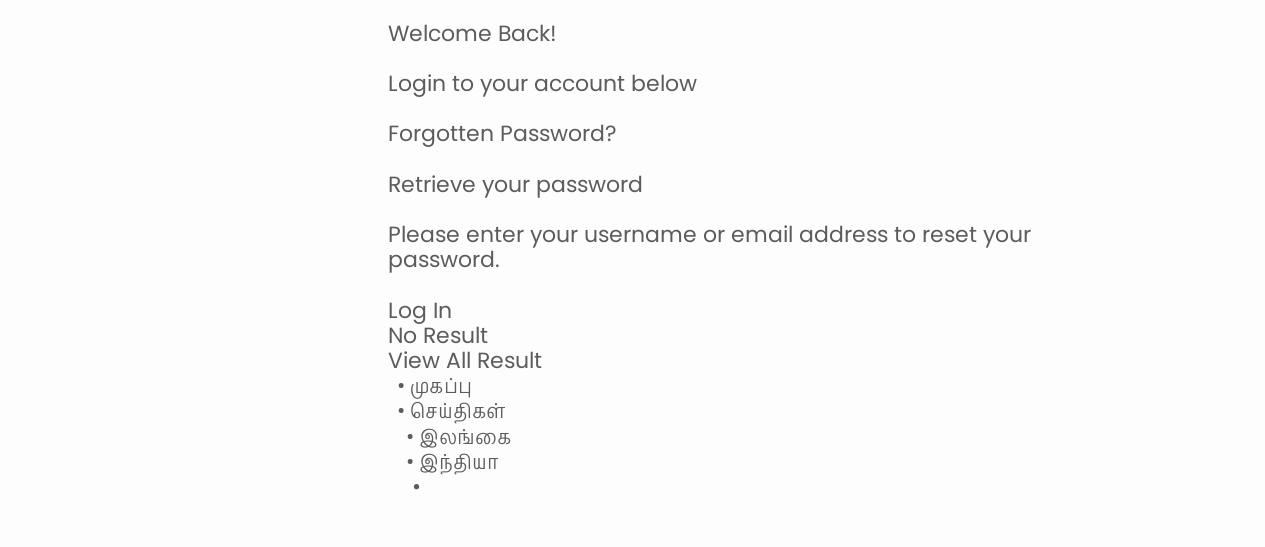Welcome Back!

Login to your account below

Forgotten Password?

Retrieve your password

Please enter your username or email address to reset your password.

Log In
No Result
View All Result
  • முகப்பு
  • செய்திகள்
    • இலங்கை
    • இந்தியா
    •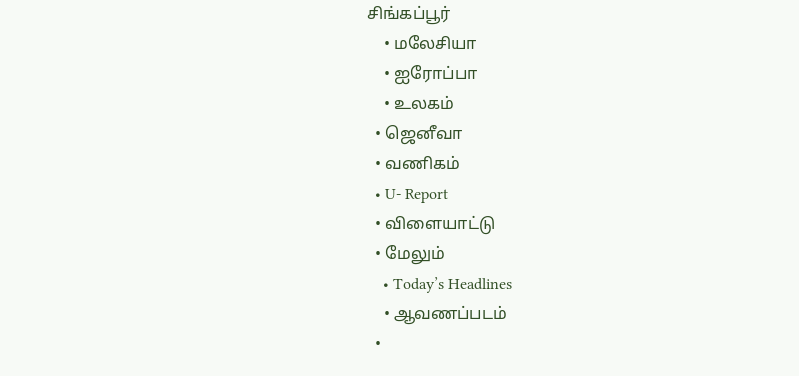சிங்கப்பூர்
    • மலேசியா
    • ஐரோப்பா
    • உலகம்
  • ஜெனீவா
  • வணிகம்
  • U- Report
  • விளையாட்டு
  • மேலும்
    • Today’s Headlines
    • ஆவணப்படம்
  •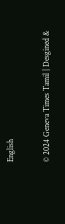English

© 2024 Geneva Times Tamil | Desgined &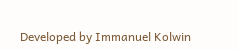Developed by Immanuel Kolwin